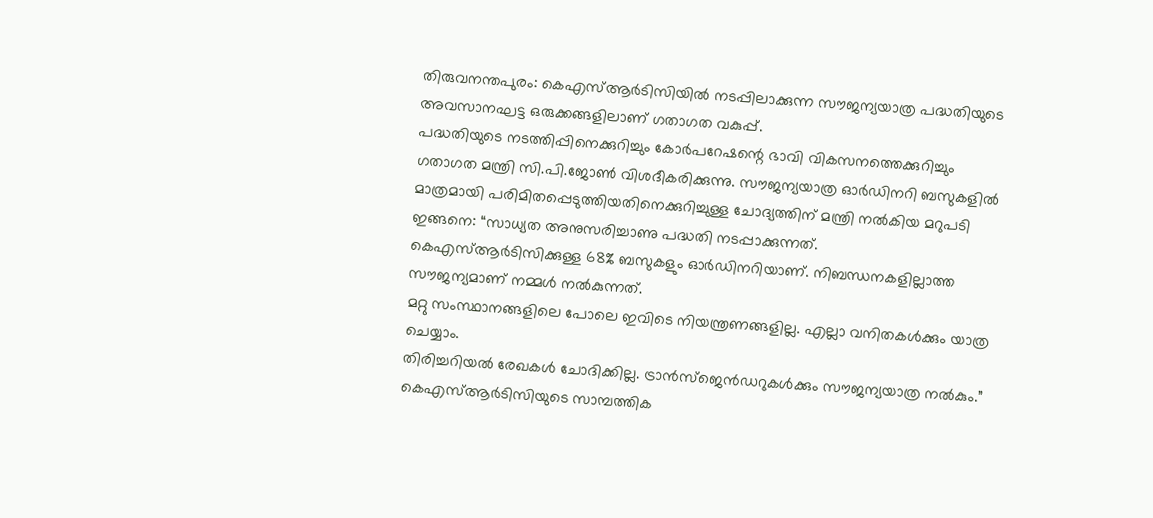തിരുവനന്തപുരം: കെഎസ്ആർടിസിയിൽ നടപ്പിലാക്കുന്ന സൗജന്യയാത്ര പദ്ധതിയുടെ അവസാനഘട്ട ഒരുക്കങ്ങളിലാണ് ഗതാഗത വകുപ്പ്.
പദ്ധതിയുടെ നടത്തിപ്പിനെക്കുറിച്ചും കോർപറേഷന്റെ ഭാവി വികസനത്തെക്കുറിച്ചും ഗതാഗത മന്ത്രി സി.പി.ജോൺ വിശദീകരിക്കുന്നു. സൗജന്യയാത്ര ഓർഡിനറി ബസുകളിൽ മാത്രമായി പരിമിതപ്പെടുത്തിയതിനെക്കുറിച്ചുള്ള ചോദ്യത്തിന് മന്ത്രി നൽകിയ മറുപടി ഇങ്ങനെ: “സാധ്യത അനുസരിച്ചാണു പദ്ധതി നടപ്പാക്കുന്നത്.
കെഎസ്ആർടിസിക്കുള്ള 68% ബസുകളും ഓർഡിനറിയാണ്. നിബന്ധനകളില്ലാത്ത സൗജന്യമാണ് നമ്മൾ നൽകുന്നത്.
മറ്റു സംസ്ഥാനങ്ങളിലെ പോലെ ഇവിടെ നിയന്ത്രണങ്ങളില്ല. എല്ലാ വനിതകൾക്കും യാത്ര ചെയ്യാം.
തിരിച്ചറിയൽ രേഖകൾ ചോദിക്കില്ല. ട്രാൻസ്ജെൻഡറുകൾക്കും സൗജന്യയാത്ര നൽകും.” കെഎസ്ആർടിസിയുടെ സാമ്പത്തിക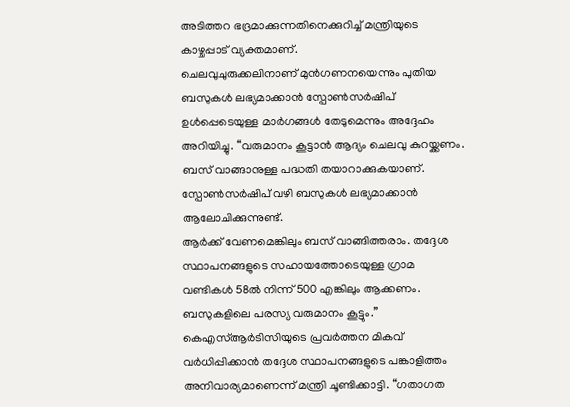അടിത്തറ ഭദ്രമാക്കുന്നതിനെക്കുറിച്ച് മന്ത്രിയുടെ കാഴ്ചപ്പാട് വ്യക്തമാണ്.
ചെലവുചുരുക്കലിനാണ് മുൻഗണനയെന്നും പുതിയ ബസുകൾ ലഭ്യമാക്കാൻ സ്പോൺസർഷിപ് ഉൾപ്പെടെയുള്ള മാർഗങ്ങൾ തേടുമെന്നും അദ്ദേഹം അറിയിച്ചു. “വരുമാനം കൂട്ടാൻ ആദ്യം ചെലവു കുറയ്ക്കണം.
ബസ് വാങ്ങാനുള്ള പദ്ധതി തയാറാക്കുകയാണ്. സ്പോൺസർഷിപ് വഴി ബസുകൾ ലഭ്യമാക്കാൻ ആലോചിക്കുന്നുണ്ട്.
ആർക്ക് വേണമെങ്കിലും ബസ് വാങ്ങിത്തരാം. തദ്ദേശ സ്ഥാപനങ്ങളുടെ സഹായത്തോടെയുള്ള ഗ്രാമ വണ്ടികൾ 58ൽ നിന്ന് 500 എങ്കിലും ആക്കണം.
ബസുകളിലെ പരസ്യ വരുമാനം കൂട്ടും.” കെഎസ്ആർടിസിയുടെ പ്രവർത്തന മികവ് വർധിപ്പിക്കാൻ തദ്ദേശ സ്ഥാപനങ്ങളുടെ പങ്കാളിത്തം അനിവാര്യമാണെന്ന് മന്ത്രി ചൂണ്ടിക്കാട്ടി. “ഗതാഗത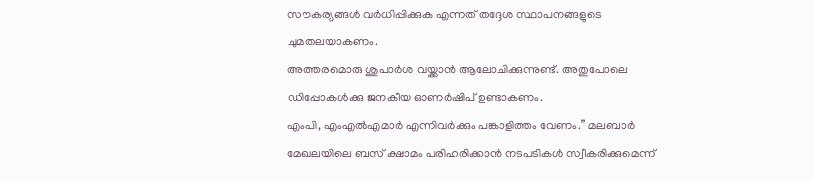സൗകര്യങ്ങൾ വർധിപ്പിക്കുക എന്നത് തദ്ദേശ സ്ഥാപനങ്ങളുടെ ചുമതലയാകണം.
അത്തരമൊരു ശുപാർശ വയ്ക്കാൻ ആലോചിക്കുന്നുണ്ട്. അതുപോലെ ഡിപ്പോകൾക്കു ജനകീയ ഓണർഷിപ് ഉണ്ടാകണം.
എംപി, എംഎൽഎമാർ എന്നിവർക്കും പങ്കാളിത്തം വേണം.” മലബാർ മേഖലയിലെ ബസ് ക്ഷാമം പരിഹരിക്കാൻ നടപടികൾ സ്വീകരിക്കുമെന്ന്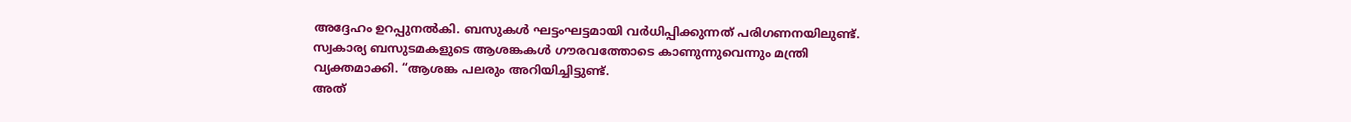അദ്ദേഹം ഉറപ്പുനൽകി. ബസുകൾ ഘട്ടംഘട്ടമായി വർധിപ്പിക്കുന്നത് പരിഗണനയിലുണ്ട്.
സ്വകാര്യ ബസുടമകളുടെ ആശങ്കകൾ ഗൗരവത്തോടെ കാണുന്നുവെന്നും മന്ത്രി വ്യക്തമാക്കി. “ആശങ്ക പലരും അറിയിച്ചിട്ടുണ്ട്.
അത്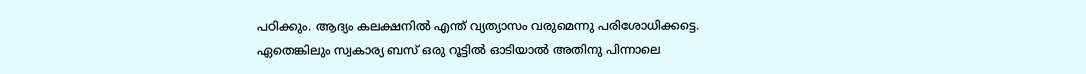പഠിക്കും. ആദ്യം കലക്ഷനിൽ എന്ത് വ്യത്യാസം വരുമെന്നു പരിശോധിക്കട്ടെ.
ഏതെങ്കിലും സ്വകാര്യ ബസ് ഒരു റൂട്ടിൽ ഓടിയാൽ അതിനു പിന്നാലെ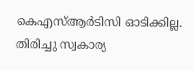കെഎസ്ആർടിസി ഓടിക്കില്ല. തിരിച്ചു സ്വകാര്യ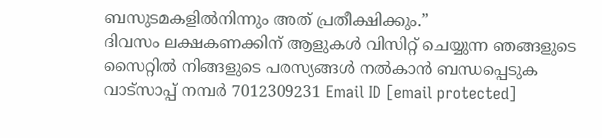ബസുടമകളിൽനിന്നും അത് പ്രതീക്ഷിക്കും.”
ദിവസം ലക്ഷകണക്കിന് ആളുകൾ വിസിറ്റ് ചെയ്യുന്ന ഞങ്ങളുടെ സൈറ്റിൽ നിങ്ങളുടെ പരസ്യങ്ങൾ നൽകാൻ ബന്ധപ്പെടുക വാട്സാപ്പ് നമ്പർ 7012309231 Email ID [email protected]